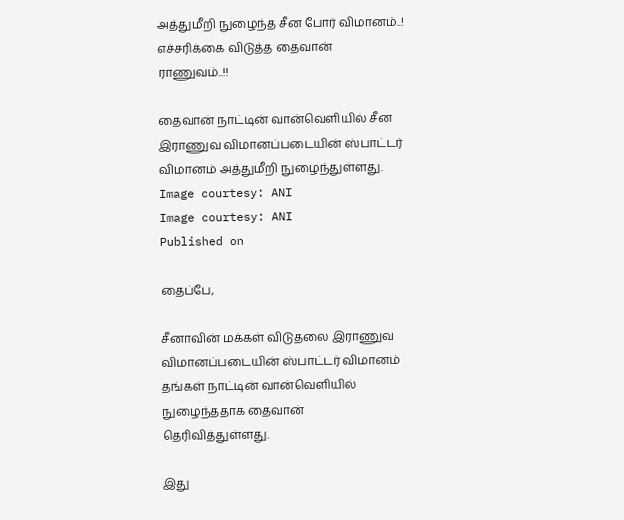அத்துமீறி நுழைந்த சீன போர் விமானம்..! எச்சரிக்கை விடுத்த தைவான் ராணுவம்..!!

தைவான் நாட்டின் வான்வெளியில் சீன இராணுவ விமானப்படையின் ஸ்பாட்டர் விமானம் அத்துமீறி நுழைந்துள்ளது.
Image courtesy: ANI
Image courtesy: ANI
Published on

தைப்பே,

சீனாவின் மக்கள் விடுதலை இராணுவ விமானப்படையின் ஸ்பாட்டர் விமானம் தங்கள் நாட்டின் வான்வெளியில் நுழைந்ததாக தைவான் தெரிவித்துள்ளது.

இது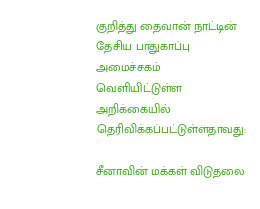குறித்து தைவான் நாட்டின் தேசிய பாதுகாப்பு அமைச்சகம் வெளியிட்டுள்ள அறிக்கையில் தெரிவிக்கப்பட்டுள்ளதாவது:

சீனாவின் மக்கள் விடுதலை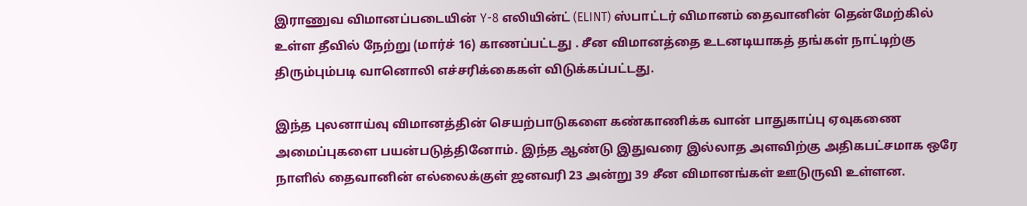இராணுவ விமானப்படையின் Y-8 எலியின்ட் (ELINT) ஸ்பாட்டர் விமானம் தைவானின் தென்மேற்கில் உள்ள தீவில் நேற்று (மார்ச் 16) காணப்பட்டது . சீன விமானத்தை உடனடியாகத் தங்கள் நாட்டிற்கு திரும்பும்படி வானொலி எச்சரிக்கைகள் விடுக்கப்பட்டது.

இந்த புலனாய்வு விமானத்தின் செயற்பாடுகளை கண்காணிக்க வான் பாதுகாப்பு ஏவுகணை அமைப்புகளை பயன்படுத்தினோம். இந்த ஆண்டு இதுவரை இல்லாத அளவிற்கு அதிகபட்சமாக ஒரே நாளில் தைவானின் எல்லைக்குள் ஜனவரி 23 அன்று 39 சீன விமானங்கள் ஊடுருவி உள்ளன.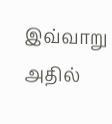இவ்வாறு அதில்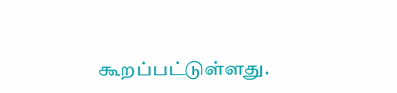கூறப்பட்டுள்ளது.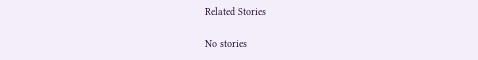Related Stories

No stories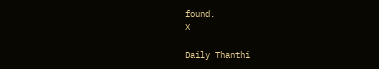found.
X

Daily Thanthi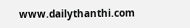www.dailythanthi.com